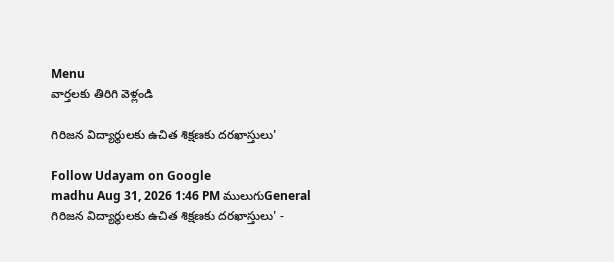Menu
వార్తలకు తిరిగి వెళ్లండి

గిరిజన విద్యార్థులకు ఉచిత శిక్షణకు దరఖాస్తులు'

Follow Udayam on Google
madhu Aug 31, 2026 1:46 PM ములుగుGeneral
గిరిజన విద్యార్థులకు ఉచిత శిక్షణకు దరఖాస్తులు' -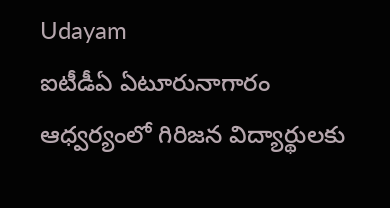Udayam
ఐటీడీఏ ఏటూరునాగారం ఆధ్వర్యంలో గిరిజన విద్యార్థులకు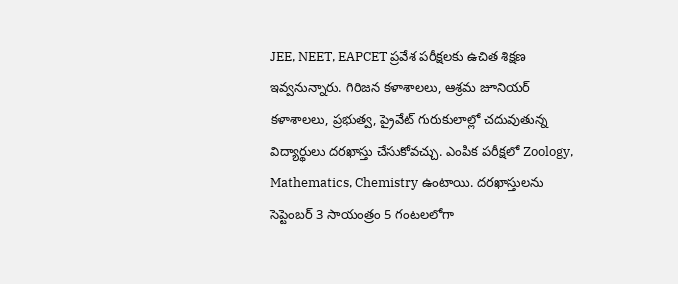JEE, NEET, EAPCET ప్రవేశ పరీక్షలకు ఉచిత శిక్షణ ఇవ్వనున్నారు. గిరిజన కళాశాలలు, ఆశ్రమ జూనియర్ కళాశాలలు, ప్రభుత్వ, ప్రైవేట్ గురుకులాల్లో చదువుతున్న విద్యార్థులు దరఖాస్తు చేసుకోవచ్చు. ఎంపిక పరీక్షలో Zoology, Mathematics, Chemistry ఉంటాయి. దరఖాస్తులను సెప్టెంబర్ 3 సాయంత్రం 5 గంటలలోగా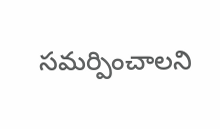సమర్పించాలని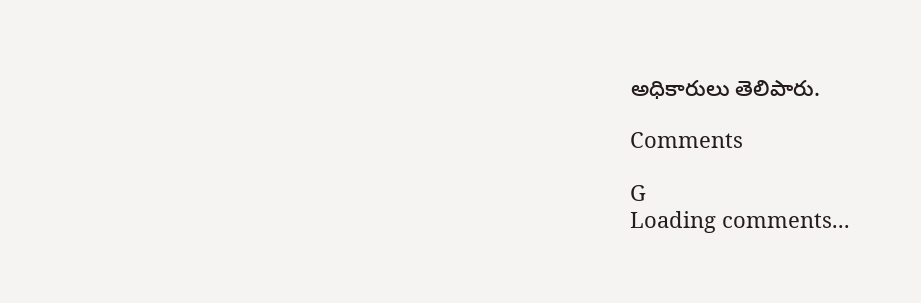అధికారులు తెలిపారు.

Comments

G
Loading comments...